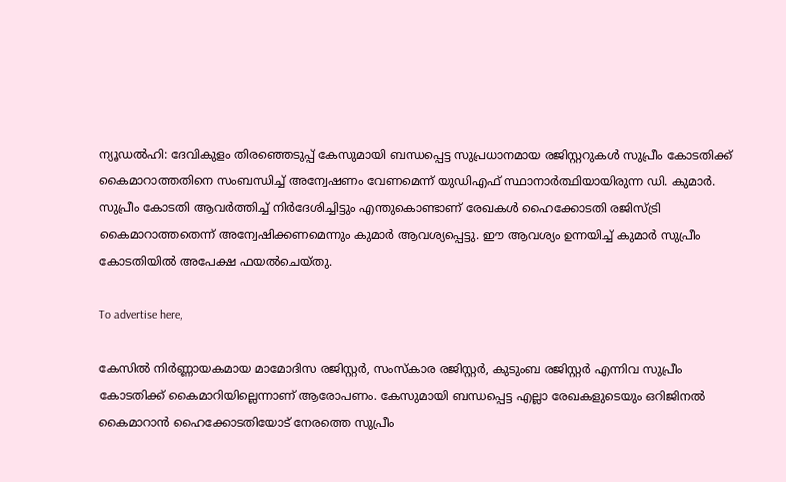ന്യൂഡൽഹി: ദേവികുളം തിരഞ്ഞെടുപ്പ് കേസുമായി ബന്ധപ്പെട്ട സുപ്രധാനമായ രജിസ്റ്ററുകള്‍ സുപ്രീം കോടതിക്ക് കൈമാറാത്തതിനെ സംബന്ധിച്ച് അന്വേഷണം വേണമെന്ന് യുഡിഎഫ് സ്ഥാനാര്‍ത്ഥിയായിരുന്ന ഡി. കുമാര്‍. സുപ്രീം കോടതി ആവര്‍ത്തിച്ച് നിർദേശിച്ചിട്ടും എന്തുകൊണ്ടാണ് രേഖകള്‍ ഹൈക്കോടതി രജിസ്ട്രി കൈമാറാത്തതെന്ന് അന്വേഷിക്കണമെന്നും കുമാര്‍ ആവശ്യപ്പെട്ടു. ഈ ആവശ്യം ഉന്നയിച്ച് കുമാര്‍ സുപ്രീം കോടതിയില്‍ അപേക്ഷ ഫയല്‍ചെയ്തു.

To advertise here,

കേസില്‍ നിര്‍ണ്ണായകമായ മാമോദിസ രജിസ്റ്റര്‍, സംസ്‌കാര രജിസ്റ്റര്‍, കുടുംബ രജിസ്റ്റര്‍ എന്നിവ സുപ്രീം കോടതിക്ക് കൈമാറിയില്ലെന്നാണ് ആരോപണം. കേസുമായി ബന്ധപ്പെട്ട എല്ലാ രേഖകളുടെയും ഒറിജിനല്‍ കൈമാറാന്‍ ഹൈക്കോടതിയോട് നേരത്തെ സുപ്രീം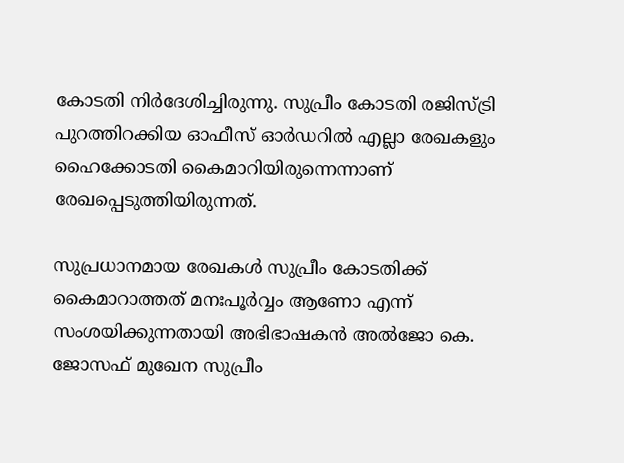കോടതി നിര്‍ദേശിച്ചിരുന്നു. സുപ്രീം കോടതി രജിസ്ട്രി പുറത്തിറക്കിയ ഓഫീസ് ഓർഡറില്‍ എല്ലാ രേഖകളും ഹൈക്കോടതി കൈമാറിയിരുന്നെന്നാണ് രേഖപ്പെടുത്തിയിരുന്നത്.

സുപ്രധാനമായ രേഖകള്‍ സുപ്രീം കോടതിക്ക് കൈമാറാത്തത് മനഃപൂര്‍വ്വം ആണോ എന്ന് സംശയിക്കുന്നതായി അഭിഭാഷകന്‍ അല്‍ജോ കെ. ജോസഫ് മുഖേന സുപ്രീം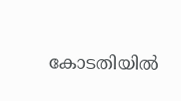കോടതിയില്‍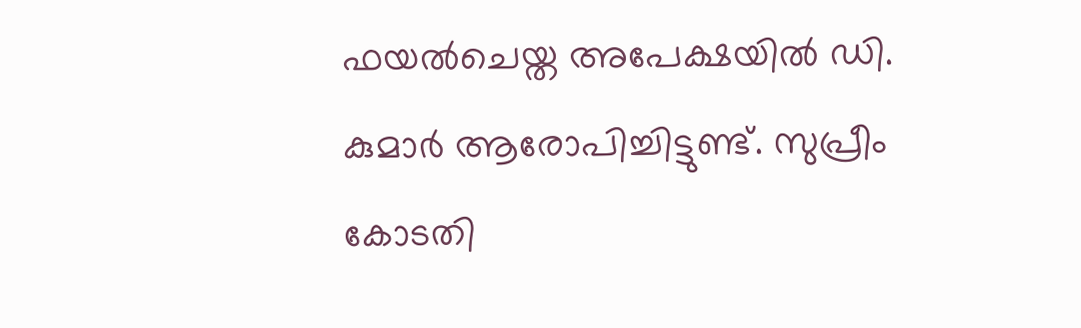ഫയല്‍ചെയ്ത അപേക്ഷയില്‍ ഡി. കുമാര്‍ ആരോപിച്ചിട്ടുണ്ട്. സുപ്രീം കോടതി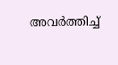അവര്‍ത്തിച്ച്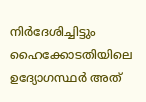നിർദേശിച്ചിട്ടും ഹൈക്കോടതിയിലെ ഉദ്യോഗസ്ഥര്‍ അത്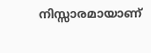നിസ്സാരമായാണ്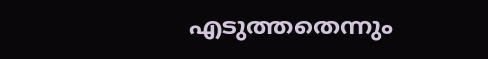എടുത്തതെന്നും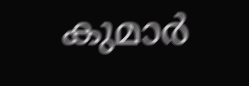കുമാര്‍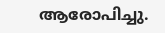ആരോപിച്ചു.